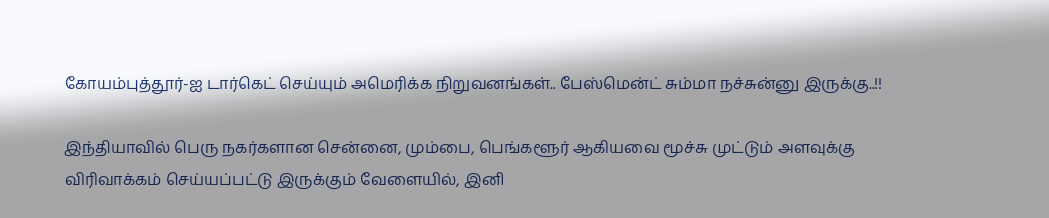கோயம்புத்தூர்-ஐ டார்கெட் செய்யும் அமெரிக்க நிறுவனங்கள்.. பேஸ்மென்ட் சும்மா நச்சுன்னு இருக்கு..!!

இந்தியாவில் பெரு நகர்களான சென்னை, மும்பை, பெங்களூர் ஆகியவை மூச்சு முட்டும் அளவுக்கு விரிவாக்கம் செய்யப்பட்டு இருக்கும் வேளையில், இனி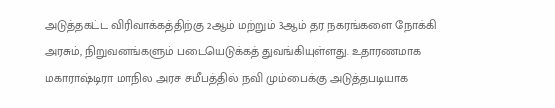அடுத்தகட்ட விரிவாக்கத்திற்கு 2ஆம் மற்றும் 3ஆம் தர நகரங்களை நோக்கி அரசும், நிறுவனங்களும் படையெடுக்கத் துவங்கியுள்ளது. உதாரணமாக மகாராஷ்டிரா மாநில அரச சமீபத்தில் நவி மும்பைக்கு அடுத்தபடியாக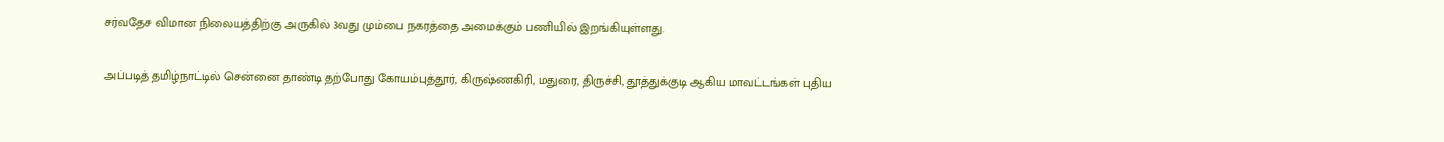சர்வதேச விமான நிலையத்திற்கு அருகில் 3வது மும்பை நகரத்தை அமைக்கும் பணியில் இறங்கியுள்ளது.

அப்படித் தமிழ்நாட்டில் சென்னை தாண்டி தற்போது கோயம்புத்தூர், கிருஷ்ணகிரி, மதுரை, திருச்சி, தூத்துக்குடி ஆகிய மாவட்டங்கள் புதிய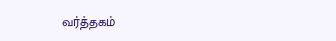வர்த்தகம்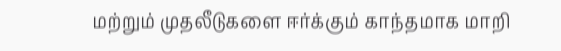மற்றும் முதலீடுகளை ஈர்க்கும் காந்தமாக மாறி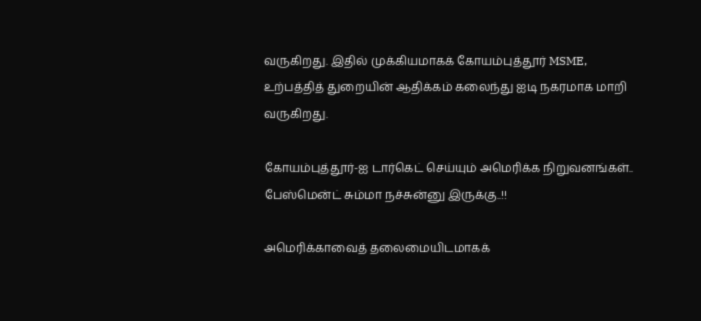வருகிறது. இதில் முக்கியமாகக் கோயம்புத்தூர் MSME, உற்பத்தித் துறையின் ஆதிக்கம் கலைந்து ஐடி நகரமாக மாறி வருகிறது.

கோயம்புத்தூர்-ஐ டார்கெட் செய்யும் அமெரிக்க நிறுவனங்கள்.. பேஸ்மென்ட் சும்மா நச்சுன்னு இருக்கு..!!

அமெரிக்காவைத் தலைமையிடமாகக்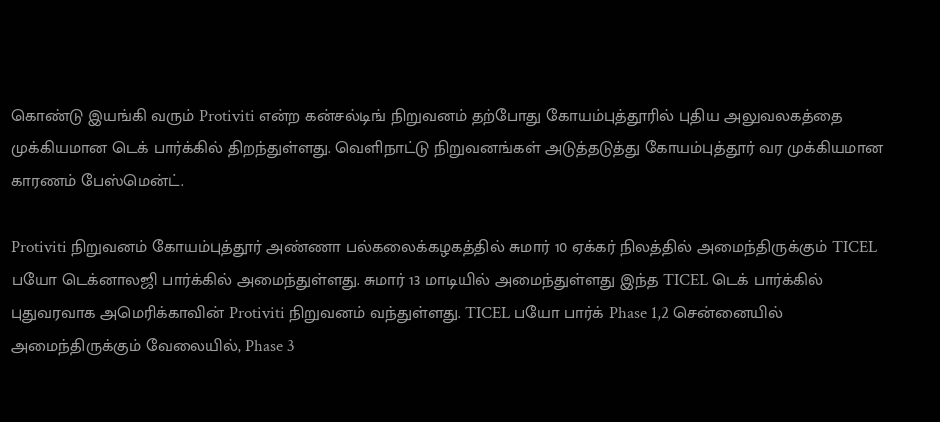கொண்டு இயங்கி வரும் Protiviti என்ற கன்சல்டிங் நிறுவனம் தற்போது கோயம்புத்தூரில் புதிய அலுவலகத்தை முக்கியமான டெக் பார்க்கில் திறந்துள்ளது. வெளிநாட்டு நிறுவனங்கள் அடுத்தடுத்து கோயம்புத்தூர் வர முக்கியமான காரணம் பேஸ்மென்ட்.

Protiviti நிறுவனம் கோயம்புத்தூர் அண்ணா பல்கலைக்கழகத்தில் சுமார் 10 ஏக்கர் நிலத்தில் அமைந்திருக்கும் TICEL பயோ டெக்னாலஜி பார்க்கில் அமைந்துள்ளது. சுமார் 13 மாடியில் அமைந்துள்ளது இந்த TICEL டெக் பார்க்கில் புதுவரவாக அமெரிக்காவின் Protiviti நிறுவனம் வந்துள்ளது. TICEL பயோ பார்க் Phase 1,2 சென்னையில் அமைந்திருக்கும் வேலையில், Phase 3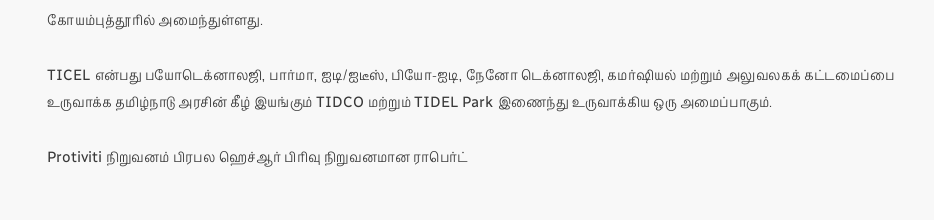கோயம்புத்தூரில் அமைந்துள்ளது.

TICEL என்பது பயோடெக்னாலஜி, பார்மா, ஐடி/ஐடீஸ், பியோ-ஐடி, நேனோ டெக்னாலஜி, கமர்ஷியல் மற்றும் அலுவலகக் கட்டமைப்பை உருவாக்க தமிழ்நாடு அரசின் கீழ் இயங்கும் TIDCO மற்றும் TIDEL Park இணைந்து உருவாக்கிய ஒரு அமைப்பாகும்.

Protiviti நிறுவனம் பிரபல ஹெச்ஆர் பிரிவு நிறுவனமான ராபெர்ட்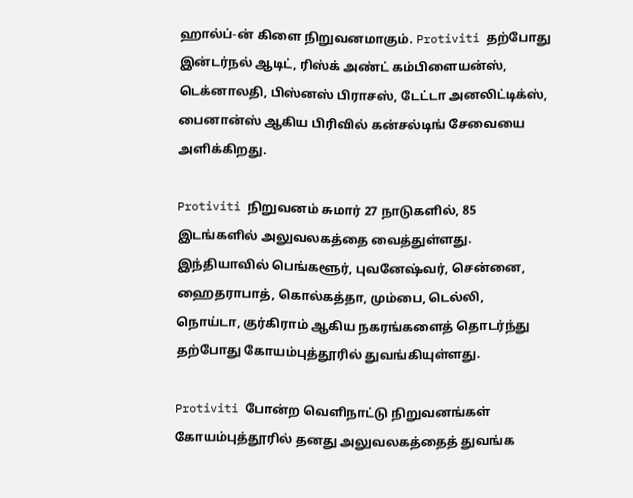ஹால்ப்-ன் கிளை நிறுவனமாகும். Protiviti தற்போது இன்டர்நல் ஆடிட், ரிஸ்க் அண்ட் கம்பிளையன்ஸ், டெக்னாலதி, பிஸ்னஸ் பிராசஸ், டேட்டா அனலிட்டிக்ஸ், பைனான்ஸ் ஆகிய பிரிவில் கன்சல்டிங் சேவையை அளிக்கிறது.

Protiviti நிறுவனம் சுமார் 27 நாடுகளில், 85 இடங்களில் அலுவலகத்தை வைத்துள்ளது. இந்தியாவில் பெங்களூர், புவனேஷ்வர், சென்னை, ஹைதராபாத், கொல்கத்தா, மும்பை, டெல்லி, நொய்டா, குர்கிராம் ஆகிய நகரங்களைத் தொடர்ந்து தற்போது கோயம்புத்தூரில் துவங்கியுள்ளது.

Protiviti போன்ற வெளிநாட்டு நிறுவனங்கள் கோயம்புத்தூரில் தனது அலுவலகத்தைத் துவங்க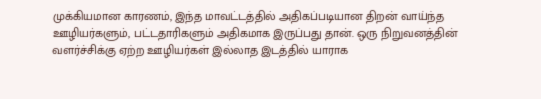முக்கியமான காரணம், இந்த மாவட்டத்தில் அதிகப்படியான திறன் வாய்ந்த ஊழியர்களும், பட்டதாரிகளும் அதிகமாக இருப்பது தான். ஒரு நிறுவனத்தின் வளர்ச்சிக்கு ஏற்ற ஊழியர்கள் இல்லாத இடத்தில் யாராக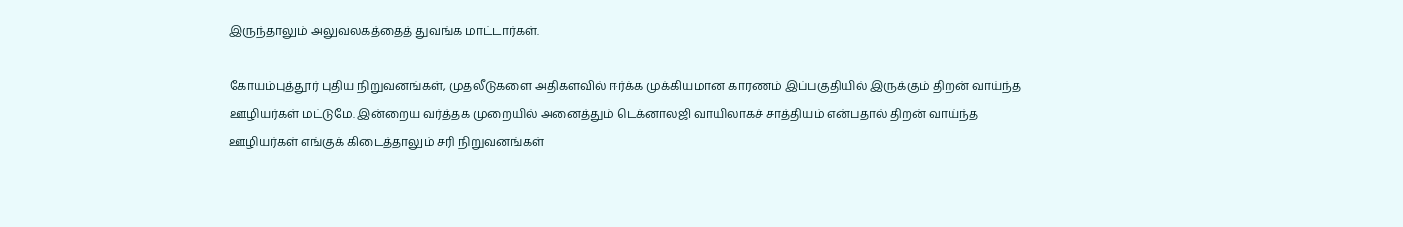இருந்தாலும் அலுவலகத்தைத் துவங்க மாட்டார்கள்.

கோயம்புத்தூர் புதிய நிறுவனங்கள், முதலீடுகளை அதிகளவில் ஈர்க்க முக்கியமான காரணம் இப்பகுதியில் இருக்கும் திறன் வாய்ந்த ஊழியர்கள் மட்டுமே. இன்றைய வர்த்தக முறையில் அனைத்தும் டெக்னாலஜி வாயிலாகச் சாத்தியம் என்பதால் திறன் வாய்ந்த ஊழியர்கள் எங்குக் கிடைத்தாலும் சரி நிறுவனங்கள்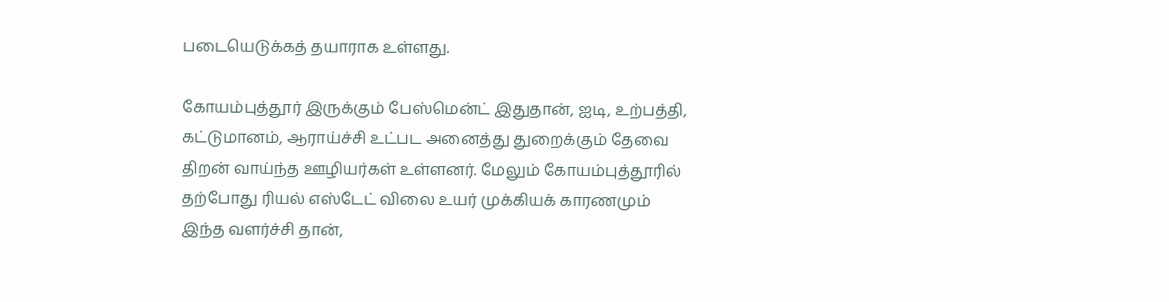படையெடுக்கத் தயாராக உள்ளது.

கோயம்புத்தூர் இருக்கும் பேஸ்மென்ட் இதுதான், ஐடி, உற்பத்தி, கட்டுமானம், ஆராய்ச்சி உட்பட அனைத்து துறைக்கும் தேவை திறன் வாய்ந்த ஊழியர்கள் உள்ளனர். மேலும் கோயம்புத்தூரில் தற்போது ரியல் எஸ்டேட் விலை உயர் முக்கியக் காரணமும் இந்த வளர்ச்சி தான்,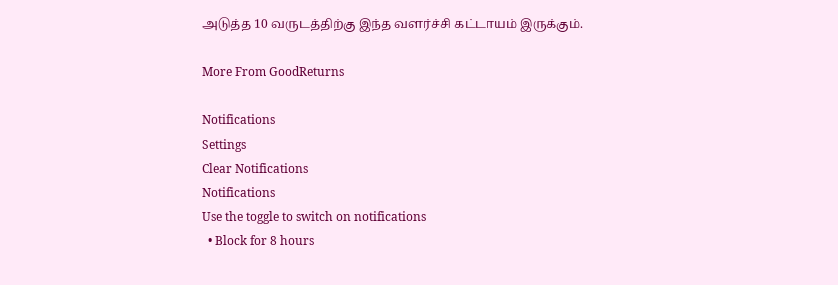அடுத்த 10 வருடத்திற்கு இந்த வளர்ச்சி கட்டாயம் இருக்கும்.

More From GoodReturns

Notifications
Settings
Clear Notifications
Notifications
Use the toggle to switch on notifications
  • Block for 8 hours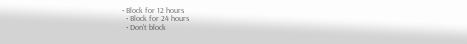• Block for 12 hours
  • Block for 24 hours
  • Don't block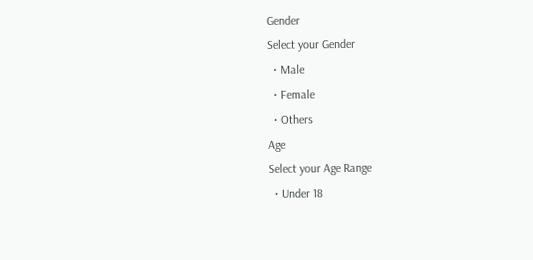Gender
Select your Gender
  • Male
  • Female
  • Others
Age
Select your Age Range
  • Under 18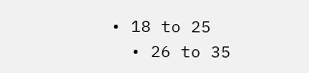• 18 to 25
  • 26 to 35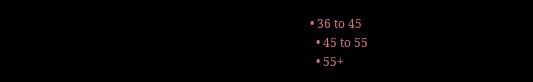• 36 to 45
  • 45 to 55
  • 55+